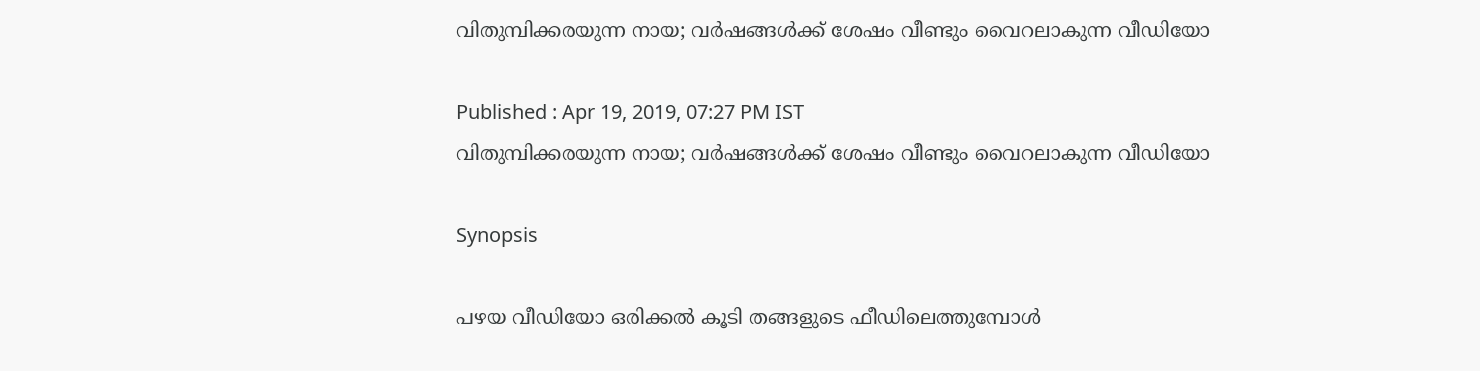വിതുമ്പിക്കരയുന്ന നായ; വര്‍ഷങ്ങള്‍ക്ക് ശേഷം വീണ്ടും വൈറലാകുന്ന വീഡിയോ

Published : Apr 19, 2019, 07:27 PM IST
വിതുമ്പിക്കരയുന്ന നായ; വര്‍ഷങ്ങള്‍ക്ക് ശേഷം വീണ്ടും വൈറലാകുന്ന വീഡിയോ

Synopsis

പഴയ വീഡിയോ ഒരിക്കല്‍ കൂടി തങ്ങളുടെ ഫീഡിലെത്തുമ്പോള്‍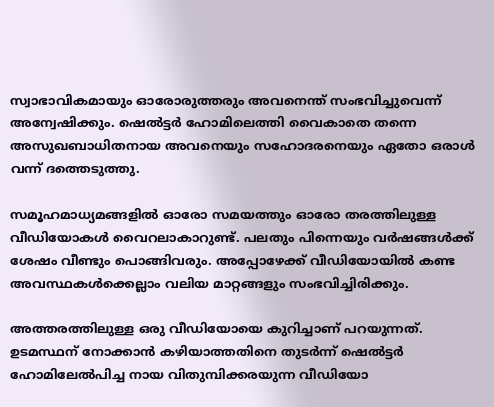സ്വാഭാവികമായും ഓരോരുത്തരും അവനെന്ത് സംഭവിച്ചുവെന്ന് അന്വേഷിക്കും. ഷെല്‍ട്ടര്‍ ഹോമിലെത്തി വൈകാതെ തന്നെ അസുഖബാധിതനായ അവനെയും സഹോദരനെയും ഏതോ ഒരാള്‍ വന്ന് ദത്തെടുത്തു.

സമൂഹമാധ്യമങ്ങളില്‍ ഓരോ സമയത്തും ഓരോ തരത്തിലുള്ള വീഡിയോകള്‍ വൈറലാകാറുണ്ട്. പലതും പിന്നെയും വര്‍ഷങ്ങള്‍ക്ക് ശേഷം വീണ്ടും പൊങ്ങിവരും. അപ്പോഴേക്ക് വീഡിയോയില്‍ കണ്ട അവസ്ഥകള്‍ക്കെല്ലാം വലിയ മാറ്റങ്ങളും സംഭവിച്ചിരിക്കും.

അത്തരത്തിലുള്ള ഒരു വീഡിയോയെ കുറിച്ചാണ് പറയുന്നത്. ഉടമസ്ഥന് നോക്കാന്‍ കഴിയാത്തതിനെ തുടര്‍ന്ന് ഷെല്‍ട്ടര്‍ ഹോമിലേല്‍പിച്ച നായ വിതുമ്പിക്കരയുന്ന വീഡിയോ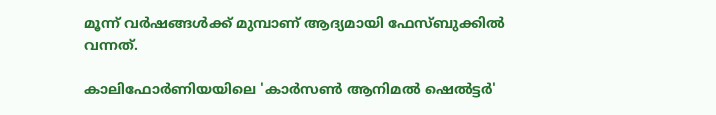മൂന്ന് വര്‍ഷങ്ങള്‍ക്ക് മുമ്പാണ് ആദ്യമായി ഫേസ്ബുക്കില്‍ വന്നത്.

കാലിഫോര്‍ണിയയിലെ 'കാര്‍സണ്‍ ആനിമല്‍ ഷെല്‍ട്ടര്‍'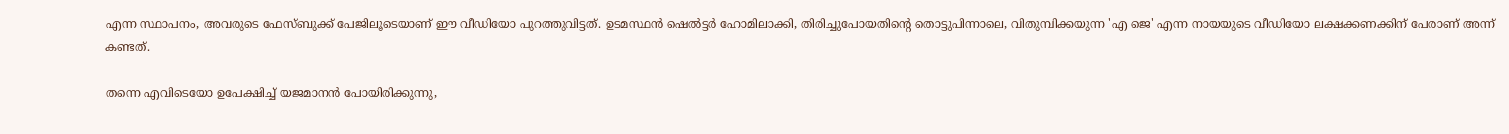എന്ന സ്ഥാപനം, അവരുടെ ഫേസ്ബുക്ക് പേജിലൂടെയാണ് ഈ വീഡിയോ പുറത്തുവിട്ടത്. ഉടമസ്ഥന്‍ ഷെല്‍ട്ടര്‍ ഹോമിലാക്കി, തിരിച്ചുപോയതിന്റെ തൊട്ടുപിന്നാലെ, വിതുമ്പിക്കയുന്ന 'എ ജെ' എന്ന നായയുടെ വീഡിയോ ലക്ഷക്കണക്കിന് പേരാണ് അന്ന് കണ്ടത്.

തന്നെ എവിടെയോ ഉപേക്ഷിച്ച് യജമാനന്‍ പോയിരിക്കുന്നു,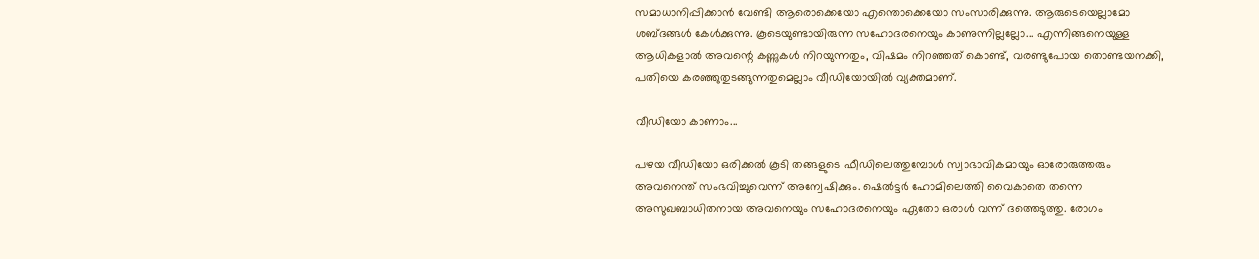സമാധാനിപ്പിക്കാന്‍ വേണ്ടി ആരൊക്കെയോ എന്തൊക്കെയോ സംസാരിക്കുന്നു. ആരുടെയെല്ലാമോ ശബ്ദങ്ങള്‍ കേള്‍ക്കുന്നു. കൂടെയുണ്ടായിരുന്ന സഹോദരനെയും കാണുന്നില്ലല്ലോ... എന്നിങ്ങനെയുള്ള ആധികളാല്‍ അവന്റെ കണ്ണുകള്‍ നിറയുന്നതും, വിഷമം നിറഞ്ഞത് കൊണ്ട്, വരണ്ടുപോയ തൊണ്ടയനക്കി, പതിയെ കരഞ്ഞുതുടങ്ങുന്നതുമെല്ലാം വീഡിയോയില്‍ വ്യക്തമാണ്.

വീഡിയോ കാണാം...

പഴയ വീഡിയോ ഒരിക്കല്‍ കൂടി തങ്ങളുടെ ഫീഡിലെത്തുമ്പോള്‍ സ്വാഭാവികമായും ഓരോരുത്തരും അവനെന്ത് സംഭവിച്ചുവെന്ന് അന്വേഷിക്കും. ഷെല്‍ട്ടര്‍ ഹോമിലെത്തി വൈകാതെ തന്നെ അസുഖബാധിതനായ അവനെയും സഹോദരനെയും ഏതോ ഒരാള്‍ വന്ന് ദത്തെടുത്തു. രോഗം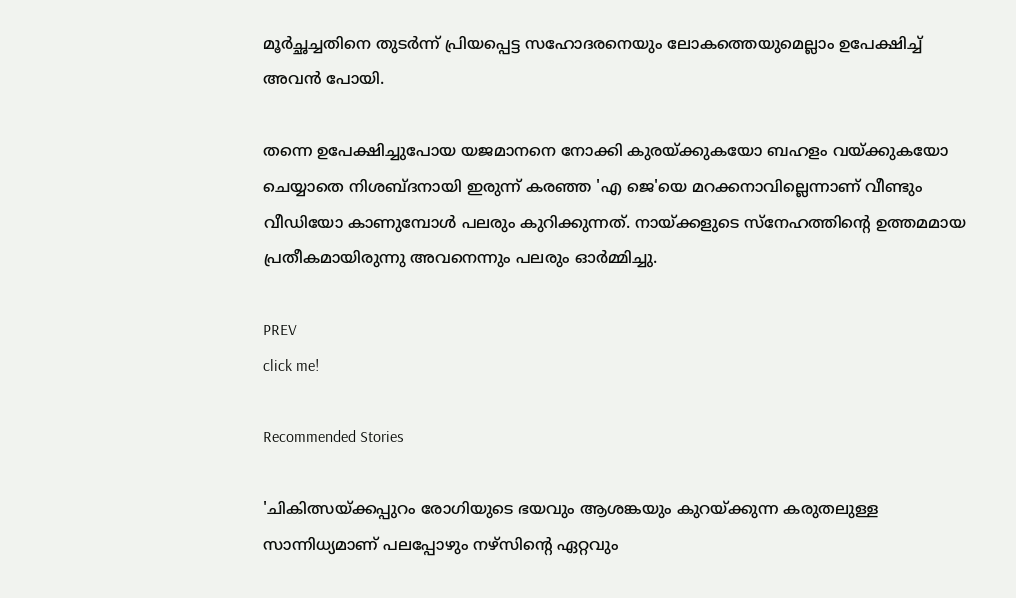മൂര്‍ച്ഛച്ചതിനെ തുടര്‍ന്ന് പ്രിയപ്പെട്ട സഹോദരനെയും ലോകത്തെയുമെല്ലാം ഉപേക്ഷിച്ച് അവന്‍ പോയി.

തന്നെ ഉപേക്ഷിച്ചുപോയ യജമാനനെ നോക്കി കുരയ്ക്കുകയോ ബഹളം വയ്ക്കുകയോ ചെയ്യാതെ നിശബ്ദനായി ഇരുന്ന് കരഞ്ഞ 'എ ജെ'യെ മറക്കനാവില്ലെന്നാണ് വീണ്ടും വീഡിയോ കാണുമ്പോള്‍ പലരും കുറിക്കുന്നത്. നായ്ക്കളുടെ സ്‌നേഹത്തിന്റെ ഉത്തമമായ പ്രതീകമായിരുന്നു അവനെന്നും പലരും ഓര്‍മ്മിച്ചു.

PREV
click me!

Recommended Stories

'ചികിത്സയ്ക്കപ്പുറം രോഗിയുടെ ഭയവും ആശങ്കയും കുറയ്ക്കുന്ന കരുതലുള്ള സാന്നിധ്യമാണ് പലപ്പോഴും നഴ്സിന്റെ ഏറ്റവും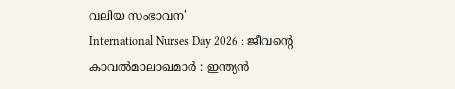വലിയ സംഭാവന'
International Nurses Day 2026 : ജീവന്റെ കാവൽമാലാഖമാർ : ഇന്ത്യൻ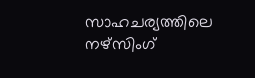സാഹചര്യത്തിലെ നഴ്സിംഗ്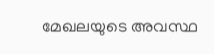മേഖലയുടെ അവസ്ഥ